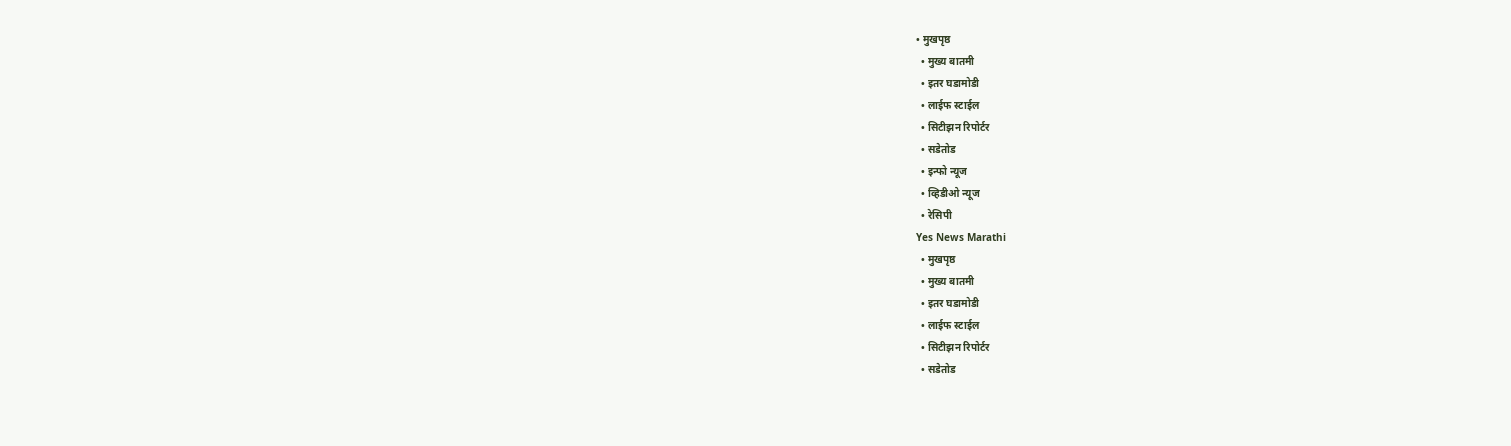• मुखपृष्ठ
  • मुख्य बातमी
  • इतर घडामोडी
  • लाईफ स्टाईल
  • सिटीझन रिपोर्टर
  • सडेतोड
  • इन्फो न्यूज
  • व्हिडीओ न्यूज
  • रेसिपी
Yes News Marathi
  • मुखपृष्ठ
  • मुख्य बातमी
  • इतर घडामोडी
  • लाईफ स्टाईल
  • सिटीझन रिपोर्टर
  • सडेतोड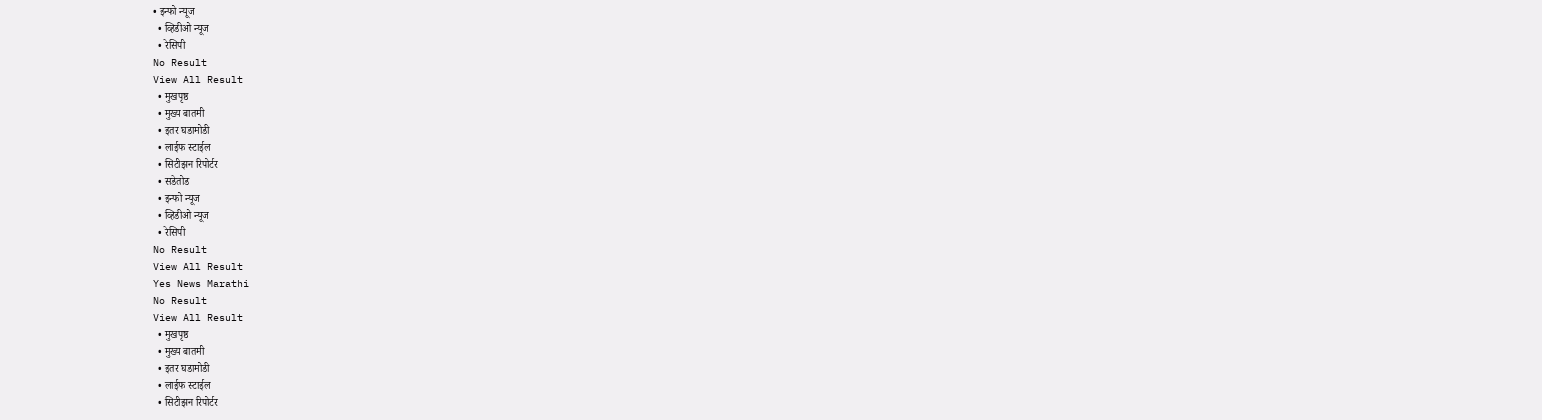• इन्फो न्यूज
  • व्हिडीओ न्यूज
  • रेसिपी
No Result
View All Result
  • मुखपृष्ठ
  • मुख्य बातमी
  • इतर घडामोडी
  • लाईफ स्टाईल
  • सिटीझन रिपोर्टर
  • सडेतोड
  • इन्फो न्यूज
  • व्हिडीओ न्यूज
  • रेसिपी
No Result
View All Result
Yes News Marathi
No Result
View All Result
  • मुखपृष्ठ
  • मुख्य बातमी
  • इतर घडामोडी
  • लाईफ स्टाईल
  • सिटीझन रिपोर्टर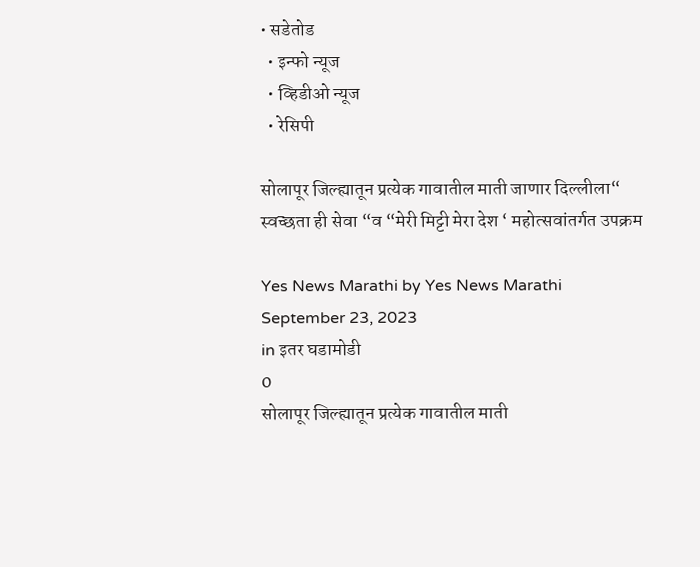• सडेतोड
  • इन्फो न्यूज
  • व्हिडीओ न्यूज
  • रेसिपी

सोलापूर जिल्ह्यातून प्रत्येक गावातील माती जाणार दिल्लीला“ स्वच्छता ही सेवा “व “मेरी मिट्टी मेरा देश ‘ महोत्सवांतर्गत उपक्रम

Yes News Marathi by Yes News Marathi
September 23, 2023
in इतर घडामोडी
0
सोलापूर जिल्ह्यातून प्रत्येक गावातील माती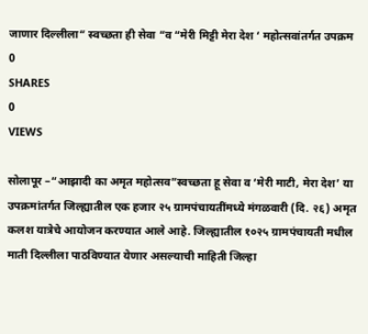जाणार दिल्लीला“ स्वच्छता ही सेवा “व “मेरी मिट्टी मेरा देश ‘ महोत्सवांतर्गत उपक्रम
0
SHARES
0
VIEWS

सोलापूर –“आझादी का अमृत महोत्सव”स्वच्छता हू सेवा व ‘मेरी माटी, मेरा देश’ या उपक्रमांतर्गत जिल्ह्यातील एक हजार २५ ग्रामपंचायतींमध्ये मंगळवारी (दि. २६) अमृत कलश यात्रेचे आयोजन करण्यात आले आहे. जिल्ह्यातील १०२५ ग्रामपंचायती मधील माती दिल्लीला पाठविण्यात येणार असल्याची माहिती जिल्हा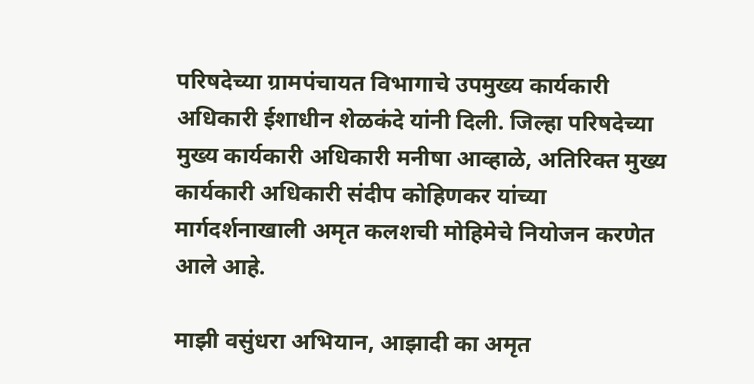परिषदेच्या ग्रामपंचायत विभागाचे उपमुख्य कार्यकारी अधिकारी ईशाधीन शेळकंदे यांनी दिली. जिल्हा परिषदेच्या मुख्य कार्यकारी अधिकारी मनीषा आव्हाळे, अतिरिक्त मुख्य कार्यकारी अधिकारी संदीप कोहिणकर यांच्या मार्गदर्शनाखाली अमृत कलशची मोहिमेचे नियोजन करणेत आले आहे.

माझी वसुंधरा अभियान, आझादी का अमृत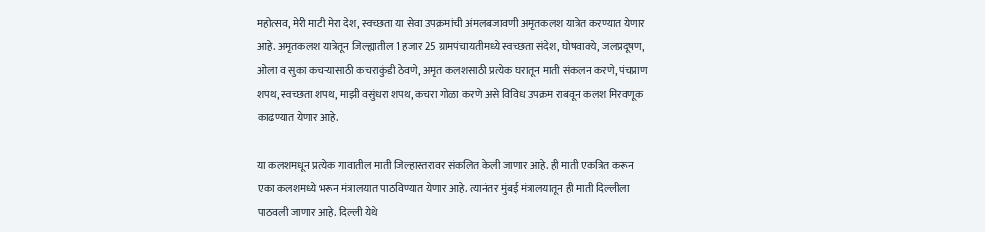महोत्सव, मेरी माटी मेरा देश, स्वच्छता या सेवा उपक्रमांची अंमलबजावणी अमृतकलश यात्रेत करण्यात येणार आहे. अमृतकलश यात्रेतून जिल्ह्यातील 1 हजार 25 ग्रामपंचायतीमध्ये स्वच्छता संदेश, घोषवाक्ये, जलप्रदूषण, ओला व सुका कचऱ्यासाठी कचराकुंडी ठेवणे, अमृत कलशसाठी प्रत्येक घरातून माती संकलन करणे, पंचप्राण शपथ, स्वच्छता शपथ, माझी वसुंधरा शपथ, कचरा गोळा करणे असे विविध उपक्रम राबवून कलश मिरवणूक काढण्यात येणार आहे.

या कलशमधून प्रत्येक गावातील माती जिल्हास्तरावर संकलित केली जाणार आहे. ही माती एकत्रित करून एका कलशमध्ये भरून मंत्रालयात पाठविण्यात येणार आहे. त्यानंतर मुंबई मंत्रालयातून ही माती दिल्लीला पाठवली जाणार आहे. दिल्ली येथे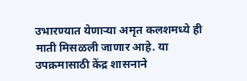उभारण्यात येणाऱ्या अमृत कलशमध्ये ही माती मिसळली जाणार आहे. या उपक्रमासाठी केंद्र शासनाने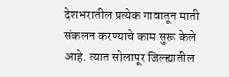देशभरातील प्रत्येक गावातून माती संकलन करण्याचे काम सुरू केले आहे. त्यात सोलापूर जिल्ह्यातील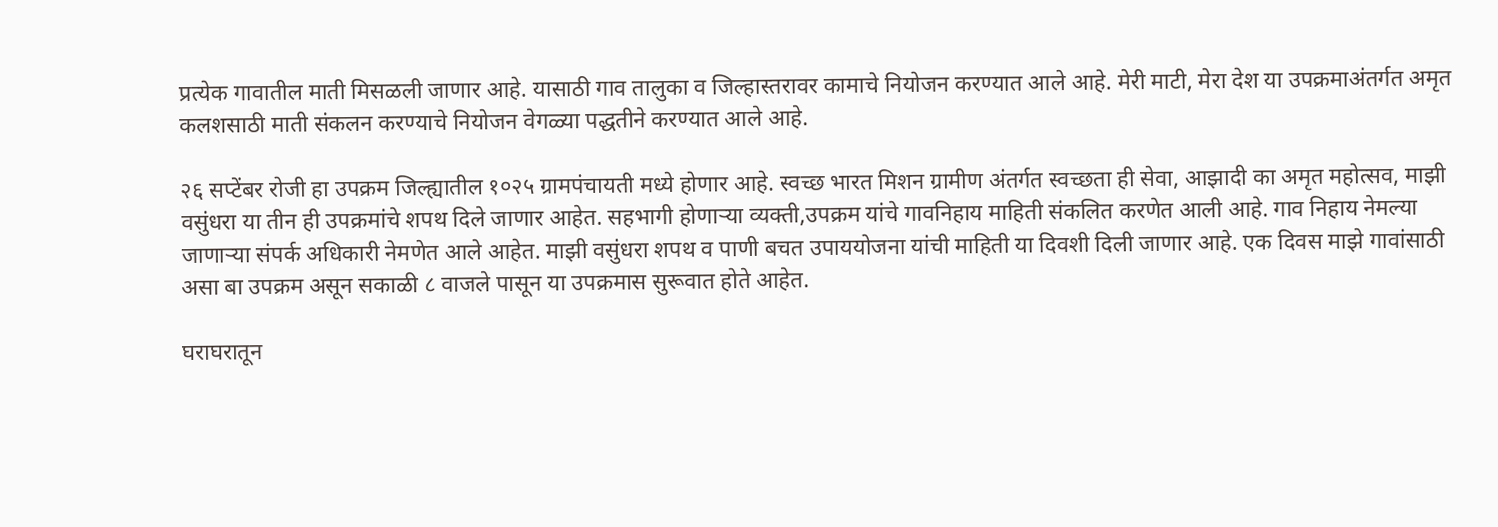प्रत्येक गावातील माती मिसळली जाणार आहे. यासाठी गाव तालुका व जिल्हास्तरावर कामाचे नियोजन करण्यात आले आहे. मेरी माटी, मेरा देश या उपक्रमाअंतर्गत अमृत कलशसाठी माती संकलन करण्याचे नियोजन वेगळ्या पद्धतीने करण्यात आले आहे.

२६ सप्टेंबर रोजी हा उपक्रम जिल्ह्यातील १०२५ ग्रामपंचायती मध्ये होणार आहे. स्वच्छ भारत मिशन ग्रामीण अंतर्गत स्वच्छता ही सेवा, आझादी का अमृत महोत्सव, माझी वसुंधरा या तीन ही उपक्रमांचे शपथ दिले जाणार आहेत. सहभागी होणाऱ्या व्यक्ती,उपक्रम यांचे गावनिहाय माहिती संकलित करणेत आली आहे. गाव निहाय नेमल्या जाणाऱ्या संपर्क अधिकारी नेमणेत आले आहेत. माझी वसुंधरा शपथ व पाणी बचत उपाययोजना यांची माहिती या दिवशी दिली जाणार आहे. एक दिवस माझे गावांसाठी असा बा उपक्रम असून सकाळी ८ वाजले पासून या उपक्रमास सुरूवात होते आहेत.

घराघरातून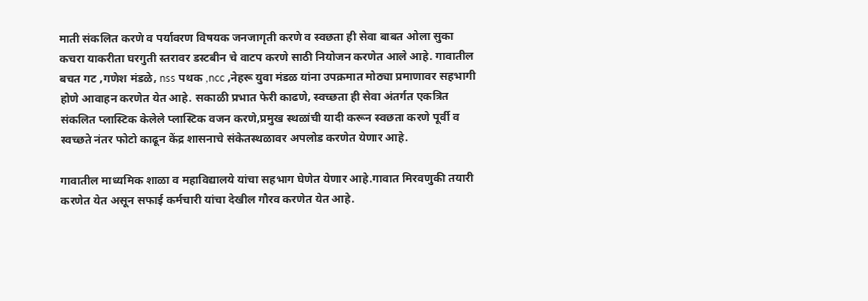माती संकलित करणे व पर्यावरण विषयक जनजागृती करणे व स्वछता ही सेवा बाबत ओला सुका कचरा याकरीता घरगुती स्तरावर डस्टबीन चे वाटप करणे साठी नियोजन करणेत आले आहे. गावातील बचत गट ,गणेश मंडळे, nss पथक ,ncc ,नेहरू युवा मंडळ यांना उपक्रमात मोठ्या प्रमाणावर सहभागी होणे आवाहन करणेत येत आहे. सकाळी प्रभात फेरी काढणे, स्वच्छता ही सेवा अंतर्गत एकत्रित संकलित प्लास्टिक केलेले प्लास्टिक वजन करणे,प्रमुख स्थळांची यादी करून स्वछता करणे पूर्वी व स्वच्छते नंतर फोटो काढून केंद्र शासनाचे संकेतस्थळावर अपलोड करणेत येणार आहे.

गावातील माध्यमिक शाळा व महाविद्यालये यांचा सहभाग घेणेत येणार आहे.गावात मिरवणुकी तयारी करणेत येत असून सफाई कर्मचारी यांचा देखील गौरव करणेत येत आहे.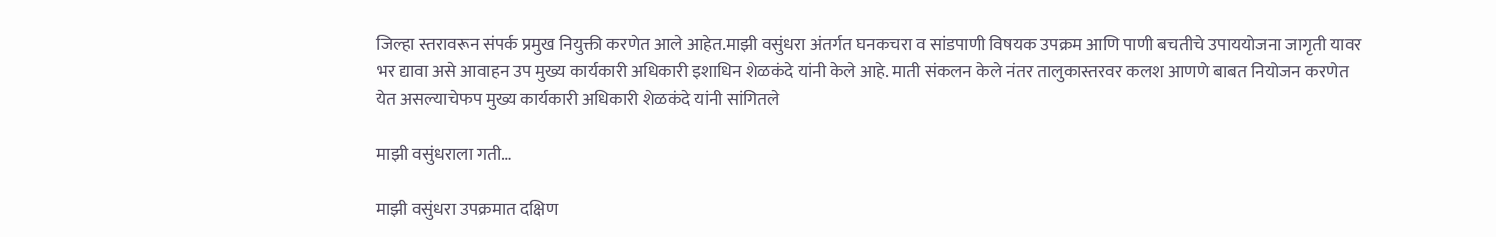जिल्हा स्तरावरून संपर्क प्रमुख नियुक्ती करणेत आले आहेत.माझी वसुंधरा अंतर्गत घनकचरा व सांडपाणी विषयक उपक्रम आणि पाणी बचतीचे उपाययोजना जागृती यावर भर द्यावा असे आवाहन उप मुख्य कार्यकारी अधिकारी इशाधिन शेळकंदे यांनी केले आहे. माती संकलन केले नंतर तालुकास्तरवर कलश आणणे बाबत नियोजन करणेत येत असल्याचेफप मुख्य कार्यकारी अधिकारी शेळकंदे यांनी सांगितले

माझी वसुंधराला गती…

माझी वसुंधरा उपक्रमात दक्षिण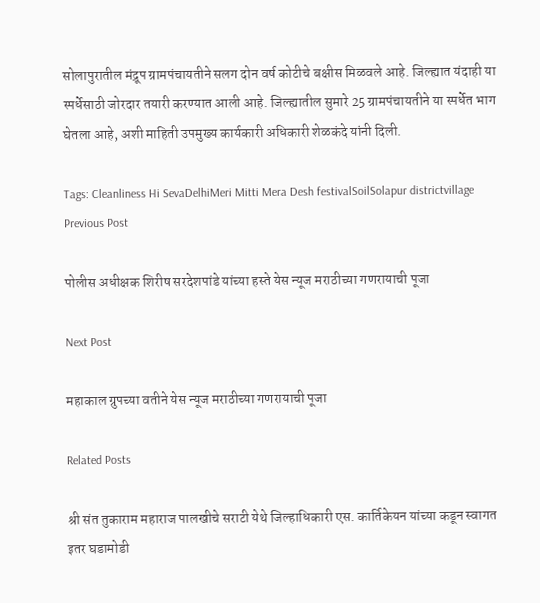सोलापुरातील मंद्रूप ग्रामपंचायतीने सलग दोन वर्ष कोटीचे बक्षीस मिळवले आहे. जिल्ह्यात यंदाही या स्पर्धेसाठी जोरदार तयारी करण्यात आली आहे. जिल्ह्यातील सुमारे 25 ग्रामपंचायतीने या स्पर्धेत भाग घेतला आहे, अशी माहिती उपमुख्य कार्यकारी अधिकारी शेळकंदे यांनी दिली.

Tags: Cleanliness Hi SevaDelhiMeri Mitti Mera Desh festivalSoilSolapur districtvillage
Previous Post

पोलीस अधीक्षक शिरीष सरदेशपांडे यांच्या हस्ते येस न्यूज मराठीच्या गणरायाची पूजा

Next Post

महाकाल ग्रुपच्या वतीने येस न्यूज मराठीच्या गणरायाची पूजा

Related Posts

श्री संत तुकाराम महाराज पालखीचे सराटी येथे जिल्हाधिकारी एस. कार्तिकेयन यांच्या कडून स्वागत
इतर घडामोडी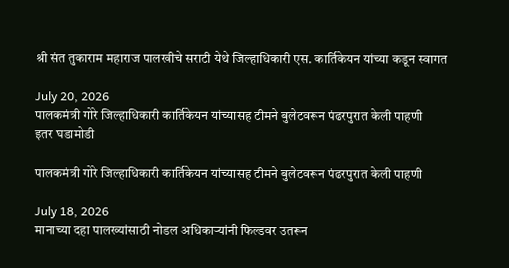श्री संत तुकाराम महाराज पालखीचे सराटी येथे जिल्हाधिकारी एस. कार्तिकेयन यांच्या कडून स्वागत

July 20, 2026
पालकमंत्री गोरे जिल्हाधिकारी कार्तिकेयन यांच्यासह टीमने बुलेटवरून पंढरपुरात केली पाहणी
इतर घडामोडी

पालकमंत्री गोरे जिल्हाधिकारी कार्तिकेयन यांच्यासह टीमने बुलेटवरून पंढरपुरात केली पाहणी

July 18, 2026
मानाच्या दहा पालख्यांसाठी नोडल अधिकाऱ्यांनी फिल्डवर उतरून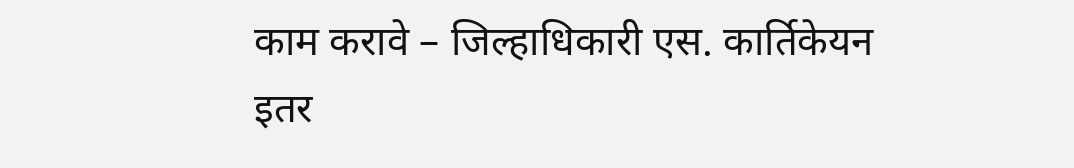काम करावे – जिल्हाधिकारी एस. कार्तिकेयन
इतर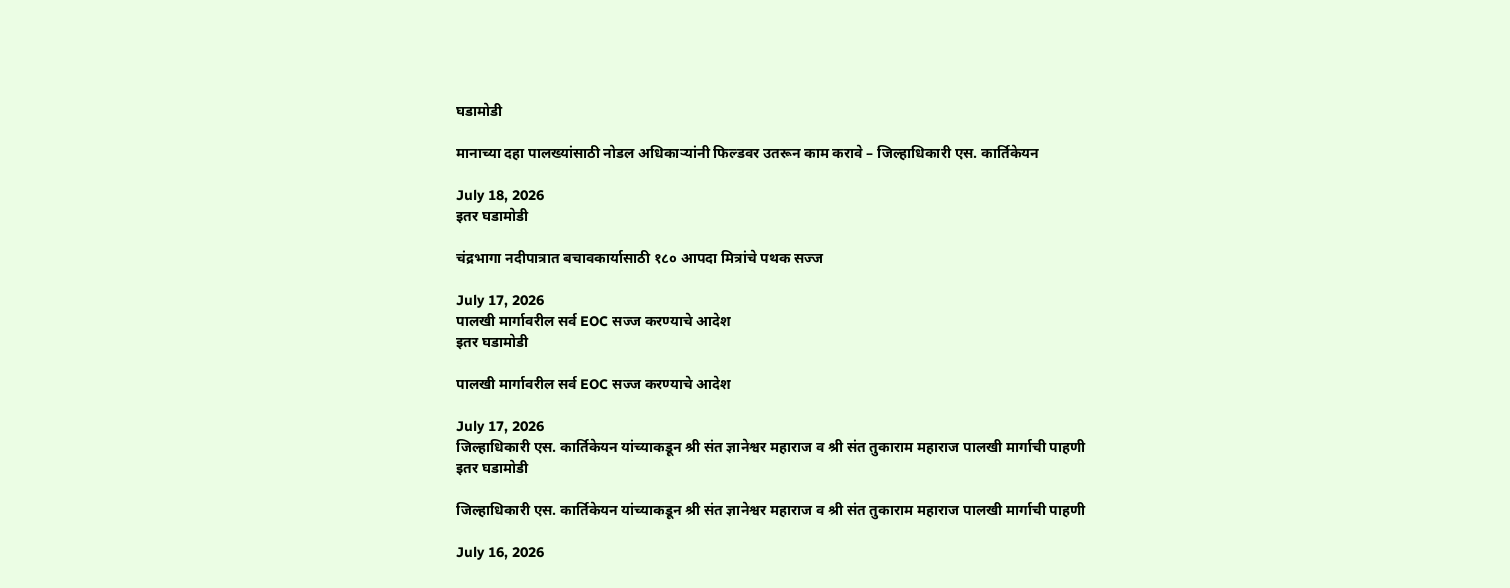घडामोडी

मानाच्या दहा पालख्यांसाठी नोडल अधिकाऱ्यांनी फिल्डवर उतरून काम करावे – जिल्हाधिकारी एस. कार्तिकेयन

July 18, 2026
इतर घडामोडी

चंद्रभागा नदीपात्रात बचावकार्यासाठी १८० आपदा मित्रांचे पथक सज्ज

July 17, 2026
पालखी मार्गावरील सर्व EOC सज्ज करण्याचे आदेश
इतर घडामोडी

पालखी मार्गावरील सर्व EOC सज्ज करण्याचे आदेश

July 17, 2026
जिल्हाधिकारी एस. कार्तिकेयन यांच्याकडून श्री संत ज्ञानेश्वर महाराज व श्री संत तुकाराम महाराज पालखी मार्गाची पाहणी
इतर घडामोडी

जिल्हाधिकारी एस. कार्तिकेयन यांच्याकडून श्री संत ज्ञानेश्वर महाराज व श्री संत तुकाराम महाराज पालखी मार्गाची पाहणी

July 16, 2026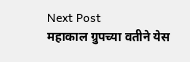Next Post
महाकाल ग्रुपच्या वतीने येस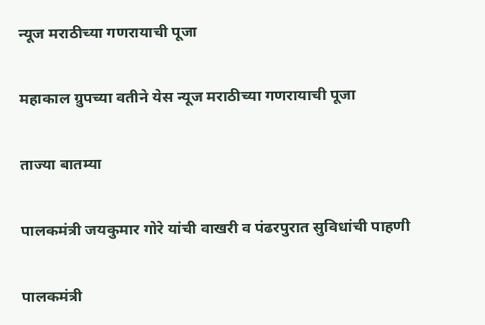न्यूज मराठीच्या गणरायाची पूजा

महाकाल ग्रुपच्या वतीने येस न्यूज मराठीच्या गणरायाची पूजा

ताज्या बातम्या

पालकमंत्री जयकुमार गोरे यांची वाखरी व पंढरपुरात सुविधांची पाहणी

पालकमंत्री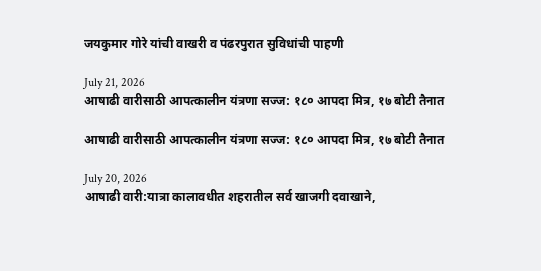जयकुमार गोरे यांची वाखरी व पंढरपुरात सुविधांची पाहणी

July 21, 2026
आषाढी वारीसाठी आपत्कालीन यंत्रणा सज्ज: १८० आपदा मित्र, १७ बोटी तैनात

आषाढी वारीसाठी आपत्कालीन यंत्रणा सज्ज: १८० आपदा मित्र, १७ बोटी तैनात

July 20, 2026
आषाढी वारी:यात्रा कालावधीत शहरातील सर्व खाजगी दवाखाने,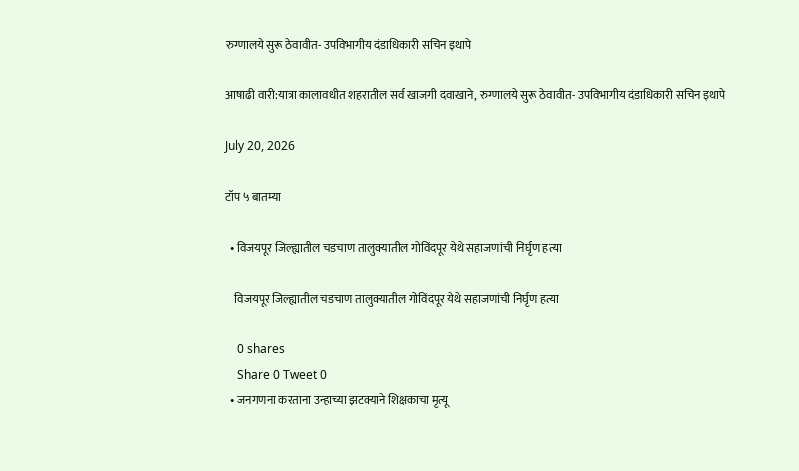रुग्णालये सुरू ठेवावीत- उपविभागीय दंडाधिकारी सचिन इथापे

आषाढी वारी:यात्रा कालावधीत शहरातील सर्व खाजगी दवाखाने, रुग्णालये सुरू ठेवावीत- उपविभागीय दंडाधिकारी सचिन इथापे

July 20, 2026

टॉप ५ बातम्या

  • विजयपूर जिल्ह्यातील चडचाण तालुक्यातील गोविंदपूर येथे सहाजणांची निर्घृण हत्या

    विजयपूर जिल्ह्यातील चडचाण तालुक्यातील गोविंदपूर येथे सहाजणांची निर्घृण हत्या

    0 shares
    Share 0 Tweet 0
  • जनगणना करताना उन्हाच्या झटक्याने शिक्षकाचा मृत्यू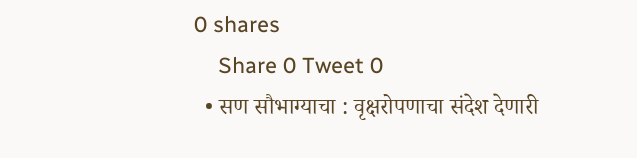0 shares
    Share 0 Tweet 0
  • सण सौभाग्याचा : वृक्षरोपणाचा संदेश देणारी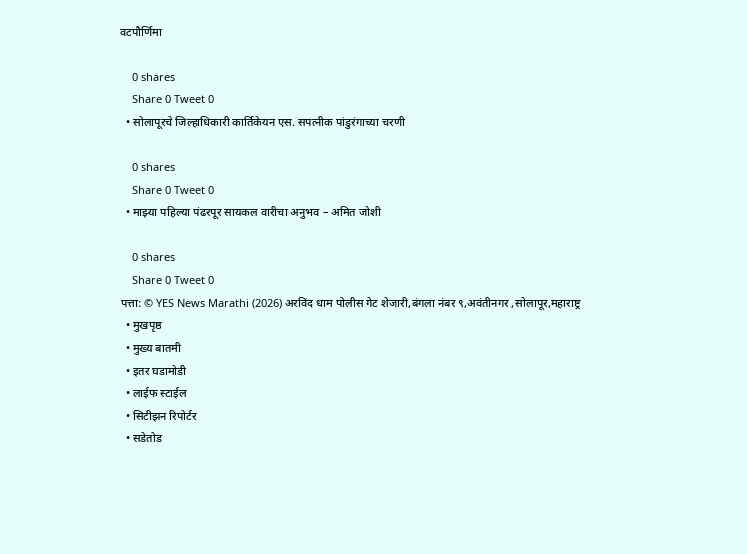वटपौर्णिमा

    0 shares
    Share 0 Tweet 0
  • सोलापूरचे जिल्हाधिकारी कार्तिकेयन एस. सपत्नीक पांडुरंगाच्या चरणी

    0 shares
    Share 0 Tweet 0
  • माझ्या पहिल्या पंढरपूर सायकल वारीचा अनुभव – अमित जोशी

    0 shares
    Share 0 Tweet 0
पत्ता: © YES News Marathi (2026) अरविंद धाम पोलीस गेट शेजारी,बंगला नंबर ९,अवंतीनगर ,सोलापूर,महाराष्ट्र
  • मुखपृष्ठ
  • मुख्य बातमी
  • इतर घडामोडी
  • लाईफ स्टाईल
  • सिटीझन रिपोर्टर
  • सडेतोड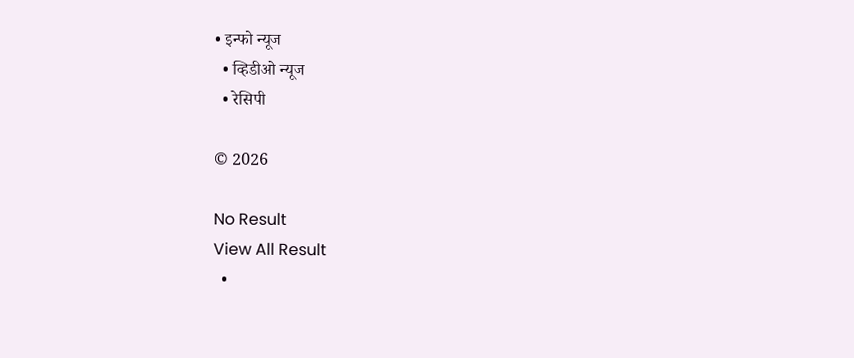• इन्फो न्यूज
  • व्हिडीओ न्यूज
  • रेसिपी

© 2026

No Result
View All Result
  •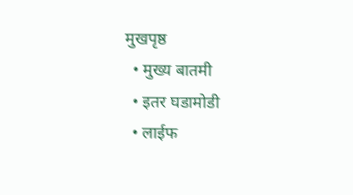मुखपृष्ठ
  • मुख्य बातमी
  • इतर घडामोडी
  • लाईफ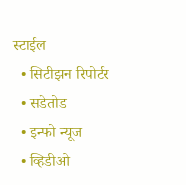स्टाईल
  • सिटीझन रिपोर्टर
  • सडेतोड
  • इन्फो न्यूज
  • व्हिडीओ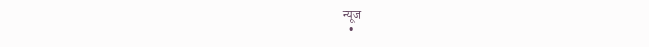न्यूज
  •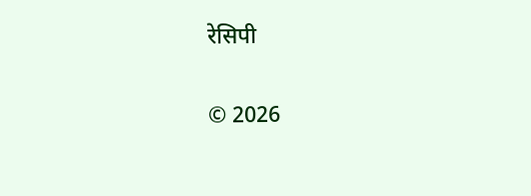रेसिपी

© 2026